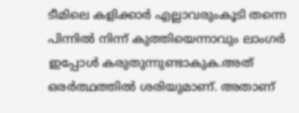ടീമിലെ കളിക്കാര്‍ എല്ലാവരുംകൂടി തന്നെ പിന്നില്‍ നിന്ന് കുത്തിയെന്നാവും ലാംഗര്‍ ഇപ്പോള്‍ കരുതുന്നുണ്ടാകുക.അത് ഒരര്‍ത്ഥത്തില്‍ ശരിയുമാണ്. അതാണ്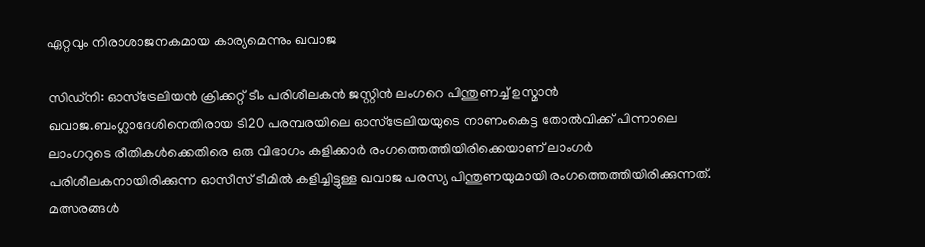ഏറ്റവും നിരാശാജനകമായ കാര്യമെന്നും ഖവാജ

സിഡ്‌നി: ഓസ്‌ട്രേലിയന്‍ ക്രിക്കറ്റ് ടീം പരിശീലകന്‍ ജസ്റ്റിന്‍ ലംഗറെ പിന്തുണച്ച് ഉസ്മാന്‍ ഖവാജ.ബംഗ്ലാദേശിനെതിരായ ടി20 പരമ്പരയിലെ ഓസ്ട്രേലിയയുടെ നാണംകെട്ട തോല്‍വിക്ക് പിന്നാലെ ലാംഗറുടെ രീതികള്‍ക്കെതിരെ ഒരു വിഭാഗം കളിക്കാര്‍ രംഗത്തെത്തിയിരിക്കെയാണ് ലാംഗര്‍ പരിശീലകനായിരിക്കുന്ന ഓസീസ് ടീമില്‍ കളിച്ചിട്ടുള്ള ഖവാജ പരസ്യ പിന്തുണയുമായി രംഗത്തെത്തിയിരിക്കുന്നത്. മത്സരങ്ങള്‍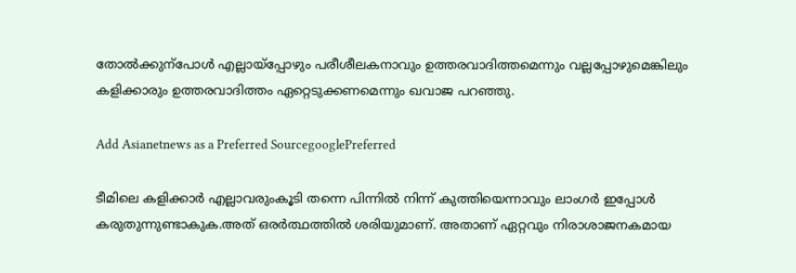തോല്‍ക്കുന്പോള്‍ എല്ലായ്‌പ്പോഴും പരീശീലകനാവും ഉത്തരവാദിത്തമെന്നും വല്ലപ്പോഴുമെങ്കിലും കളിക്കാരും ഉത്തരവാദിത്തം ഏറ്റെടുക്കണമെന്നും ഖവാജ പറഞ്ഞു.

Add Asianetnews as a Preferred SourcegooglePreferred

ടീമിലെ കളിക്കാര്‍ എല്ലാവരുംകൂടി തന്നെ പിന്നില്‍ നിന്ന് കുത്തിയെന്നാവും ലാംഗര്‍ ഇപ്പോള്‍ കരുതുന്നുണ്ടാകുക.അത് ഒരര്‍ത്ഥത്തില്‍ ശരിയുമാണ്. അതാണ് ഏറ്റവും നിരാശാജനകമായ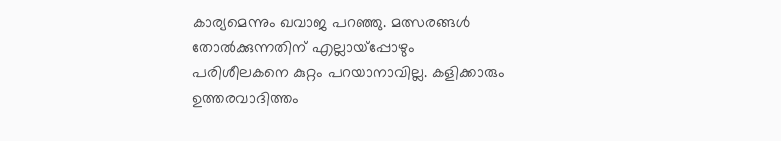കാര്യമെന്നും ഖവാജ പറഞ്ഞു. മത്സരങ്ങള്‍ തോല്‍ക്കുന്നതിന് എല്ലായ്‌പ്പോഴും പരിശീലകനെ കുറ്റം പറയാനാവില്ല. കളിക്കാരും ഉത്തരവാദിത്തം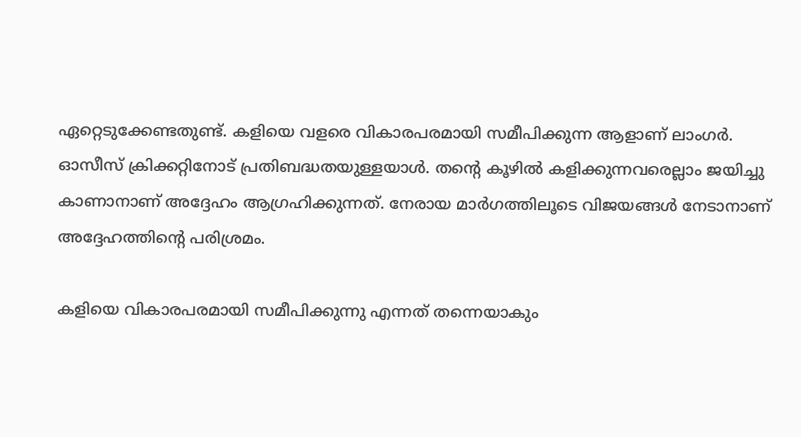ഏറ്റെടുക്കേണ്ടതുണ്ട്. കളിയെ വളരെ വികാരപരമായി സമീപിക്കുന്ന ആളാണ് ലാംഗര്‍. ഓസീസ് ക്രിക്കറ്റിനോട് പ്രതിബദ്ധതയുള്ളയാള്‍. തന്റെ കൂഴില്‍ കളിക്കുന്നവരെല്ലാം ജയിച്ചു കാണാനാണ് അദ്ദേഹം ആഗ്രഹിക്കുന്നത്. നേരായ മാര്‍ഗത്തിലൂടെ വിജയങ്ങള്‍ നേടാനാണ് അദ്ദേഹത്തിന്റെ പരിശ്രമം.

കളിയെ വികാരപരമായി സമീപിക്കുന്നു എന്നത് തന്നെയാകും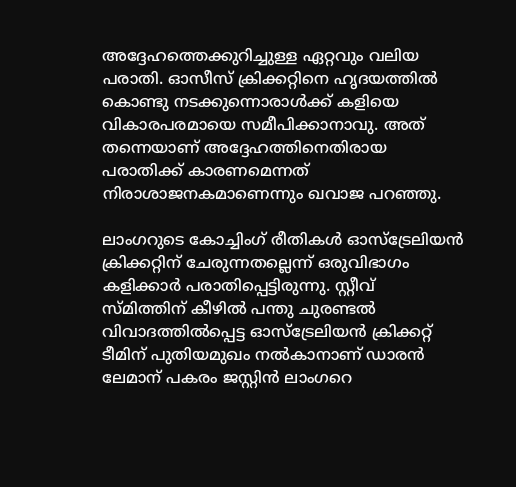അദ്ദേഹത്തെക്കുറിച്ചുള്ള ഏറ്റവും വലിയ പരാതി. ഓസീസ് ക്രിക്കറ്റിനെ ഹൃദയത്തില്‍ കൊണ്ടു നടക്കുന്നൊരാള്‍ക്ക് കളിയെ വികാരപരമായെ സമീപിക്കാനാവു. അത് തന്നെയാണ് അദ്ദേഹത്തിനെതിരായ പരാതിക്ക് കാരണമെന്നത് നിരാശാജനകമാണെന്നും ഖവാജ പറഞ്ഞു.

ലാംഗറുടെ കോച്ചിംഗ് രീതികള്‍ ഓസ്‌ട്രേലിയന്‍ ക്രിക്കറ്റിന് ചേരുന്നതല്ലെന്ന് ഒരുവിഭാഗം കളിക്കാര്‍ പരാതിപ്പെട്ടിരുന്നു. സ്റ്റീവ് സ്മിത്തിന് കീഴില്‍ പന്തു ചുരണ്ടല്‍ വിവാദത്തില്‍പ്പെട്ട ഓസ്‌ട്രേലിയന്‍ ക്രിക്കറ്റ് ടീമിന് പുതിയമുഖം നല്‍കാനാണ് ഡാരന്‍ ലേമാന് പകരം ജസ്റ്റിന്‍ ലാംഗറെ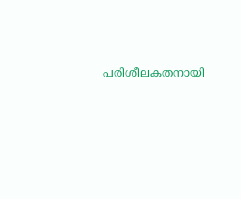പരിശീലകതനായി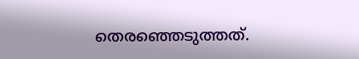തെരഞ്ഞെടുത്തത്.